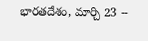భారతదేశం, మార్చి 23 --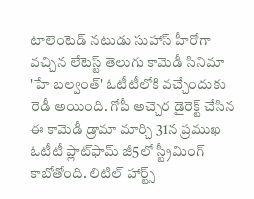టాలెంటెడ్ నటుడు సుహాస్ హీరోగా వచ్చిన లేటెస్ట్ తెలుగు కామెడీ సినిమా 'హే బల్వంత్' ఓటీటీలోకి వచ్చేందుకు రెడీ అయింది. గోపీ అచ్చెర డైరెక్ట్ చేసిన ఈ కామెడీ డ్రామా మార్చి 31న ప్రముఖ ఓటీటీ ప్లాట్‌ఫామ్ జీ5లో స్ట్రీమింగ్ కాబోతోంది. లిటిల్ హార్ట్స్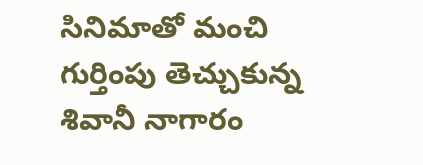సినిమాతో మంచి గుర్తింపు తెచ్చుకున్న శివానీ నాగారం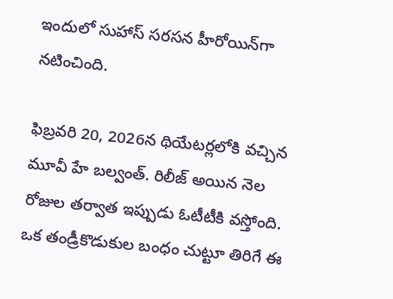ఇందులో సుహాస్ సరసన హీరోయిన్‌గా నటించింది.

ఫిబ్రవరి 20, 2026న థియేటర్లలోకి వచ్చిన మూవీ హే బల్వంత్. రిలీజ్ అయిన నెల రోజుల తర్వాత ఇప్పుడు ఓటీటీకి వస్తోంది. ఒక తండ్రీకొడుకుల బంధం చుట్టూ తిరిగే ఈ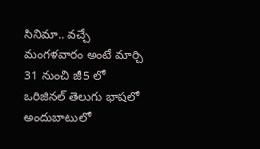సినిమా.. వచ్చే మంగళవారం అంటే మార్చి 31 నుంచి జీ5 లో ఒరిజినల్ తెలుగు భాషలో అందుబాటులో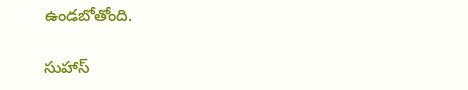ఉండబోతోంది.

సుహాస్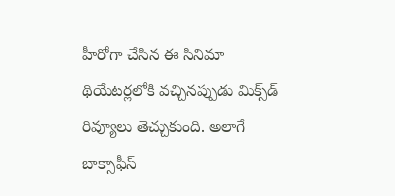హీరోగా చేసిన ఈ సినిమా థియేటర్లలోకి వచ్చినప్పుడు మిక్స్‌డ్ రివ్యూలు తెచ్చుకుంది. అలాగే బాక్సాఫీస్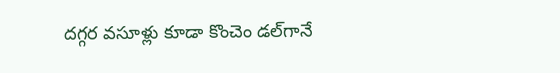దగ్గర వసూళ్లు కూడా కొంచెం డల్‌గానే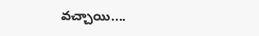వచ్చాయి....